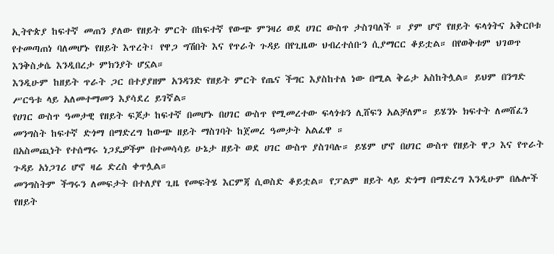ኢትዮጵያ ከፍተኛ መጠን ያለው የዘይት ምርት በከፍተኛ የውጭ ምንዛሪ ወደ ሀገር ውስጥ ታስገባለች ። ያም ሆኖ የዘይት ፍላጎትና አቅርቦቱ የተመጣጠነ ባለመሆኑ የዘይት እጥረት፣ የዋጋ ግሽበት እና የጥራት ጉዳይ በየጊዜው ህብረተሰቡን ሲያማርር ቆይቷል። በየወቅቱም ህገወጥ እንቅስቃሴ እንዲበረታ ምክንያት ሆኗል።
እንዲሁም ከዘይት ጥራት ጋር በተያያዘም አንዳንድ የዘይት ምርት የጤና ችግር እያስከተለ ነው በሚል ቅሬታ አስከትሏል። ይህም በንግድ ሥርዓቱ ላይ አለመተማመን እያሳደረ ይገኛል።
የሀገር ውስጥ ዓመታዊ የዘይት ፍጆታ ከፍተኛ በመሆኑ በሀገር ውስጥ የሚመረተው ፍላጎቱን ሊሸፍን አልቻለም። ይሄንኑ ክፍተት ለመሸፈን መንግስት ከፍተኛ ድጎማ በማድረግ ከውጭ ዘይት ማስገባት ከጀመረ ዓመታት አልፈዋ ።
በአስመጪነት የተሰማሩ ነጋዴዎችም በተመሳሳይ ሁኔታ ዘይት ወደ ሀገር ውስጥ ያስገባሉ። ይሄም ሆኖ በሀገር ውስጥ የዘይት ዋጋ እና የጥራት ጉዳይ አነጋገሪ ሆኖ ዛሬ ድረስ ቀጥሏል።
መንግስትም ችግሩን ለመፍታት በተለያየ ጊዜ የመፍትሄ እርምጃ ሲወስድ ቆይቷል። የፓልም ዘይት ላይ ድጎማ በማድረግ እንዲሁም በሌሎች የዘይት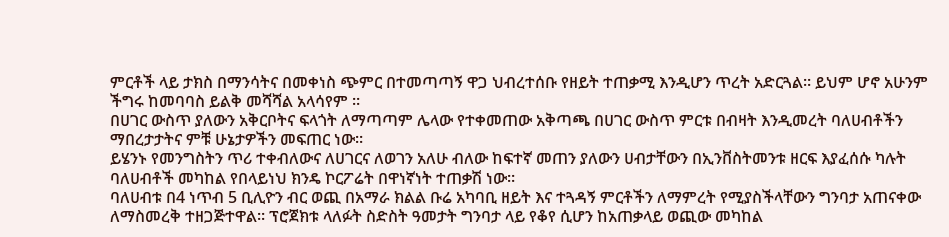ምርቶች ላይ ታክስ በማንሳትና በመቀነስ ጭምር በተመጣጣኝ ዋጋ ህብረተሰቡ የዘይት ተጠቃሚ እንዲሆን ጥረት አድርጓል። ይህም ሆኖ አሁንም ችግሩ ከመባባስ ይልቅ መሻሻል አላሳየም ።
በሀገር ውስጥ ያለውን አቅርቦትና ፍላጎት ለማጣጣም ሌላው የተቀመጠው አቅጣጫ በሀገር ውስጥ ምርቱ በብዛት እንዲመረት ባለሀብቶችን ማበረታታትና ምቹ ሁኔታዎችን መፍጠር ነው።
ይሄንኑ የመንግስትን ጥሪ ተቀብለውና ለሀገርና ለወገን አለሁ ብለው ከፍተኛ መጠን ያለውን ሀብታቸውን በኢንቨስትመንቱ ዘርፍ እያፈሰሱ ካሉት ባለሀብቶች መካከል የበላይነህ ክንዴ ኮርፖሬት በዋነኛነት ተጠቃሽ ነው።
ባለሀብቱ በ4 ነጥብ 5 ቢሊዮን ብር ወጪ በአማራ ክልል ቡሬ አካባቢ ዘይት እና ተጓዳኝ ምርቶችን ለማምረት የሚያስችላቸውን ግንባታ አጠናቀው ለማስመረቅ ተዘጋጅተዋል። ፕሮጀክቱ ላለፉት ስድስት ዓመታት ግንባታ ላይ የቆየ ሲሆን ከአጠቃላይ ወጪው መካከል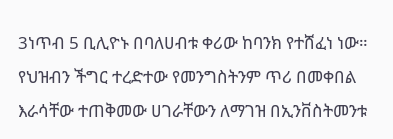3ነጥብ 5 ቢሊዮኑ በባለሀብቱ ቀሪው ከባንክ የተሸፈነ ነው።
የህዝብን ችግር ተረድተው የመንግስትንም ጥሪ በመቀበል እራሳቸው ተጠቅመው ሀገራቸውን ለማገዝ በኢንቨስትመንቱ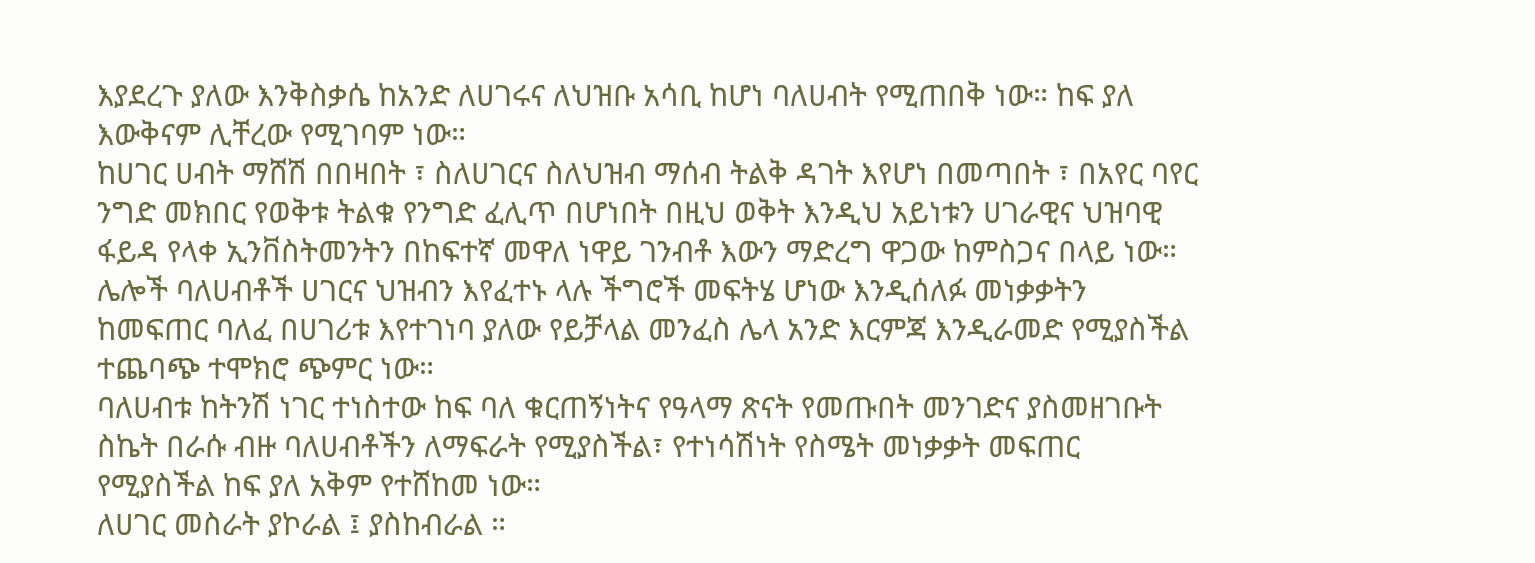እያደረጉ ያለው እንቅስቃሴ ከአንድ ለሀገሩና ለህዝቡ አሳቢ ከሆነ ባለሀብት የሚጠበቅ ነው። ከፍ ያለ እውቅናም ሊቸረው የሚገባም ነው።
ከሀገር ሀብት ማሸሽ በበዛበት ፣ ስለሀገርና ስለህዝብ ማሰብ ትልቅ ዳገት እየሆነ በመጣበት ፣ በአየር ባየር ንግድ መክበር የወቅቱ ትልቁ የንግድ ፈሊጥ በሆነበት በዚህ ወቅት እንዲህ አይነቱን ሀገራዊና ህዝባዊ ፋይዳ የላቀ ኢንቨስትመንትን በከፍተኛ መዋለ ነዋይ ገንብቶ እውን ማድረግ ዋጋው ከምስጋና በላይ ነው።
ሌሎች ባለሀብቶች ሀገርና ህዝብን እየፈተኑ ላሉ ችግሮች መፍትሄ ሆነው እንዲሰለፉ መነቃቃትን ከመፍጠር ባለፈ በሀገሪቱ እየተገነባ ያለው የይቻላል መንፈስ ሌላ አንድ እርምጃ እንዲራመድ የሚያስችል ተጨባጭ ተሞክሮ ጭምር ነው።
ባለሀብቱ ከትንሽ ነገር ተነስተው ከፍ ባለ ቁርጠኝነትና የዓላማ ጽናት የመጡበት መንገድና ያስመዘገቡት ስኬት በራሱ ብዙ ባለሀብቶችን ለማፍራት የሚያስችል፣ የተነሳሽነት የስሜት መነቃቃት መፍጠር የሚያስችል ከፍ ያለ አቅም የተሸከመ ነው።
ለሀገር መስራት ያኮራል ፤ ያስከብራል ።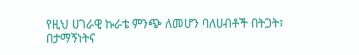የዚህ ሀገራዊ ኩራቴ ምንጭ ለመሆን ባለሀብቶች በትጋት፣ በታማኝነትና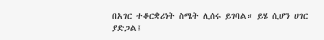በአገር ተቆርቋሪነት ስሜት ሊሰሩ ይገባል። ይሄ ሲሆን ሀገር ያድጋል፤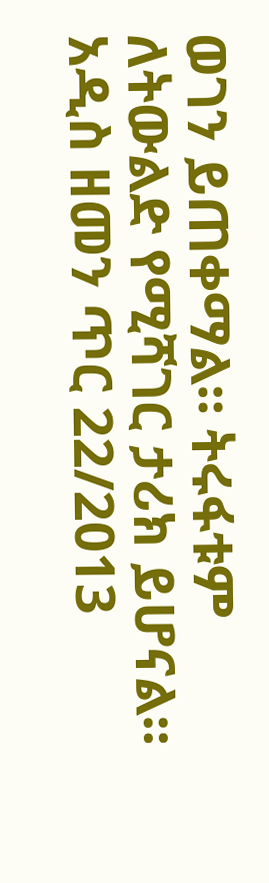ወገን ይጠቀማል። ትሩፋቱም ለትውልድ የሚሻገር ታሪክ ይሆናል።
አዲስ ዘመን ጥር 22/2013